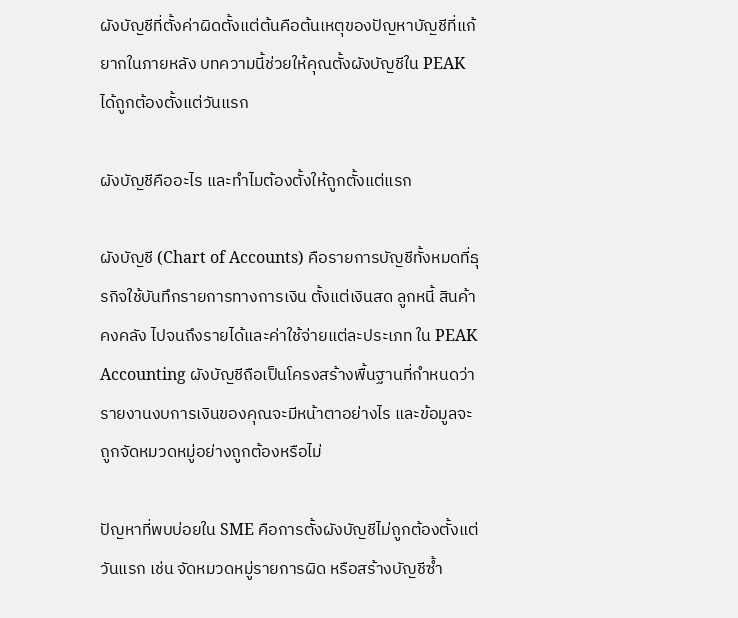ผังบัญชีที่ตั้งค่าผิดตั้งแต่ต้นคือต้นเหตุของปัญหาบัญชีที่แก้ยากในภายหลัง บทความนี้ช่วยให้คุณตั้งผังบัญชีใน PEAK ได้ถูกต้องตั้งแต่วันแรก

ผังบัญชีคืออะไร และทำไมต้องตั้งให้ถูกตั้งแต่แรก

ผังบัญชี (Chart of Accounts) คือรายการบัญชีทั้งหมดที่ธุรกิจใช้บันทึกรายการทางการเงิน ตั้งแต่เงินสด ลูกหนี้ สินค้าคงคลัง ไปจนถึงรายได้และค่าใช้จ่ายแต่ละประเภท ใน PEAK Accounting ผังบัญชีถือเป็นโครงสร้างพื้นฐานที่กำหนดว่ารายงานงบการเงินของคุณจะมีหน้าตาอย่างไร และข้อมูลจะถูกจัดหมวดหมู่อย่างถูกต้องหรือไม่

ปัญหาที่พบบ่อยใน SME คือการตั้งผังบัญชีไม่ถูกต้องตั้งแต่วันแรก เช่น จัดหมวดหมู่รายการผิด หรือสร้างบัญชีซ้ำ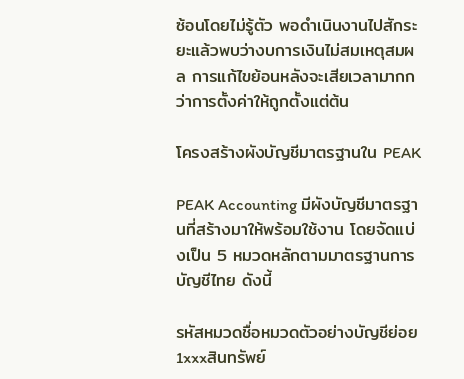ซ้อนโดยไม่รู้ตัว พอดำเนินงานไปสักระยะแล้วพบว่างบการเงินไม่สมเหตุสมผล การแก้ไขย้อนหลังจะเสียเวลามากกว่าการตั้งค่าให้ถูกตั้งแต่ต้น

โครงสร้างผังบัญชีมาตรฐานใน PEAK

PEAK Accounting มีผังบัญชีมาตรฐานที่สร้างมาให้พร้อมใช้งาน โดยจัดแบ่งเป็น 5 หมวดหลักตามมาตรฐานการบัญชีไทย ดังนี้

รหัสหมวดชื่อหมวดตัวอย่างบัญชีย่อย
1xxxสินทรัพย์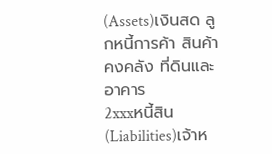(Assets)เงินสด ลูกหนี้การค้า สินค้าคงคลัง ที่ดินและอาคาร
2xxxหนี้สิน (Liabilities)เจ้าห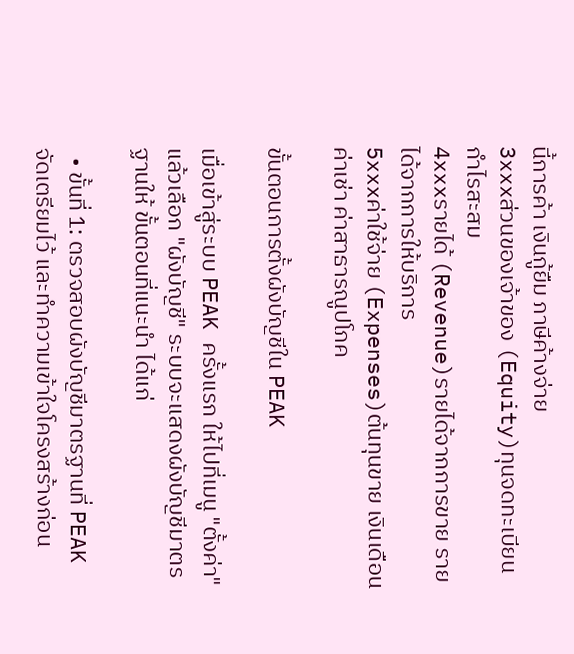นี้การค้า เงินกู้ยืม ภาษีค้างจ่าย
3xxxส่วนของเจ้าของ (Equity)ทุนจดทะเบียน กำไรสะสม
4xxxรายได้ (Revenue)รายได้จากการขาย รายได้จากการให้บริการ
5xxxค่าใช้จ่าย (Expenses)ต้นทุนขาย เงินเดือน ค่าเช่า ค่าสาธารณูปโภค

ขั้นตอนการตั้งผังบัญชีใน PEAK

เมื่อเข้าสู่ระบบ PEAK ครั้งแรก ให้ไปที่เมนู "ตั้งค่า" แล้วเลือก "ผังบัญชี" ระบบจะแสดงผังบัญชีมาตรฐานให้ ขั้นตอนที่แนะนำ ได้แก่

  • ขั้นที่ 1: ตรวจสอบผังบัญชีมาตรฐานที่ PEAK จัดเตรียมไว้ และทำความเข้าใจโครงสร้างก่อน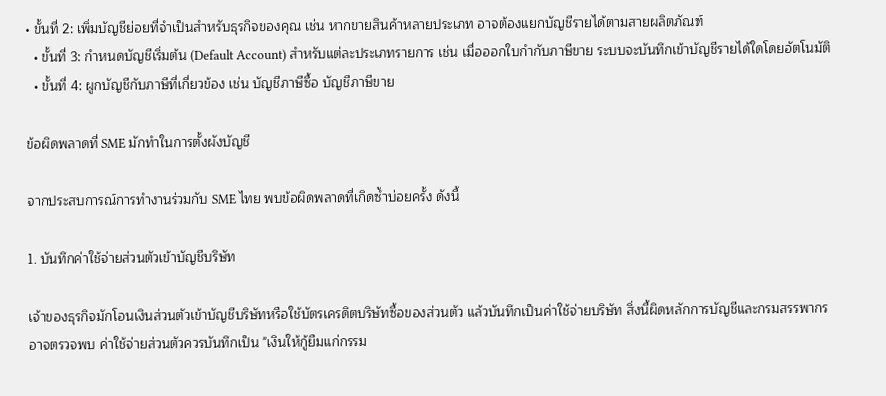• ขั้นที่ 2: เพิ่มบัญชีย่อยที่จำเป็นสำหรับธุรกิจของคุณ เช่น หากขายสินค้าหลายประเภท อาจต้องแยกบัญชีรายได้ตามสายผลิตภัณฑ์
  • ขั้นที่ 3: กำหนดบัญชีเริ่มต้น (Default Account) สำหรับแต่ละประเภทรายการ เช่น เมื่อออกใบกำกับภาษีขาย ระบบจะบันทึกเข้าบัญชีรายได้ใดโดยอัตโนมัติ
  • ขั้นที่ 4: ผูกบัญชีกับภาษีที่เกี่ยวข้อง เช่น บัญชีภาษีซื้อ บัญชีภาษีขาย

ข้อผิดพลาดที่ SME มักทำในการตั้งผังบัญชี

จากประสบการณ์การทำงานร่วมกับ SME ไทย พบข้อผิดพลาดที่เกิดซ้ำบ่อยครั้ง ดังนี้

1. บันทึกค่าใช้จ่ายส่วนตัวเข้าบัญชีบริษัท

เจ้าของธุรกิจมักโอนเงินส่วนตัวเข้าบัญชีบริษัทหรือใช้บัตรเครดิตบริษัทซื้อของส่วนตัว แล้วบันทึกเป็นค่าใช้จ่ายบริษัท สิ่งนี้ผิดหลักการบัญชีและกรมสรรพากรอาจตรวจพบ ค่าใช้จ่ายส่วนตัวควรบันทึกเป็น "เงินให้กู้ยืมแก่กรรม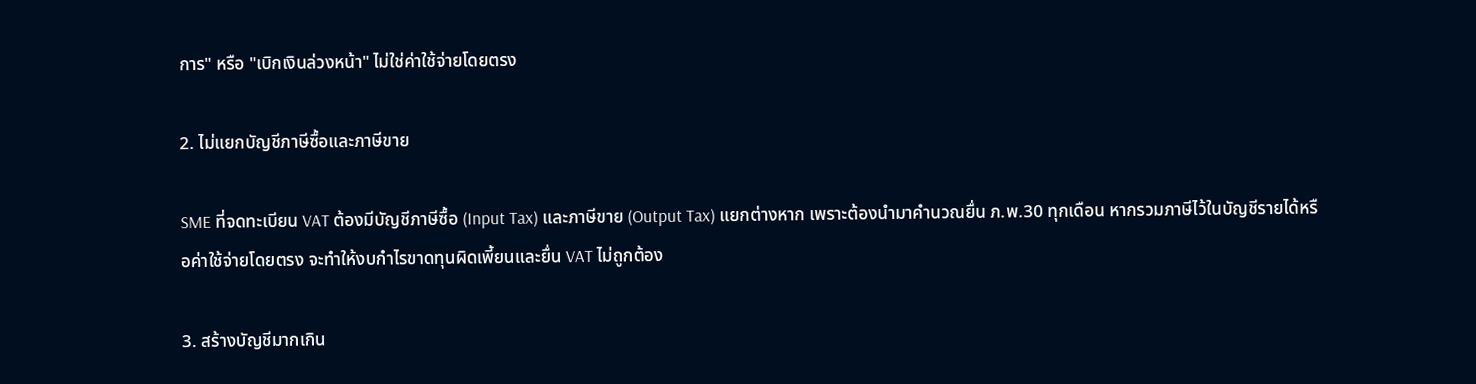การ" หรือ "เบิกเงินล่วงหน้า" ไม่ใช่ค่าใช้จ่ายโดยตรง

2. ไม่แยกบัญชีภาษีซื้อและภาษีขาย

SME ที่จดทะเบียน VAT ต้องมีบัญชีภาษีซื้อ (Input Tax) และภาษีขาย (Output Tax) แยกต่างหาก เพราะต้องนำมาคำนวณยื่น ภ.พ.30 ทุกเดือน หากรวมภาษีไว้ในบัญชีรายได้หรือค่าใช้จ่ายโดยตรง จะทำให้งบกำไรขาดทุนผิดเพี้ยนและยื่น VAT ไม่ถูกต้อง

3. สร้างบัญชีมากเกิน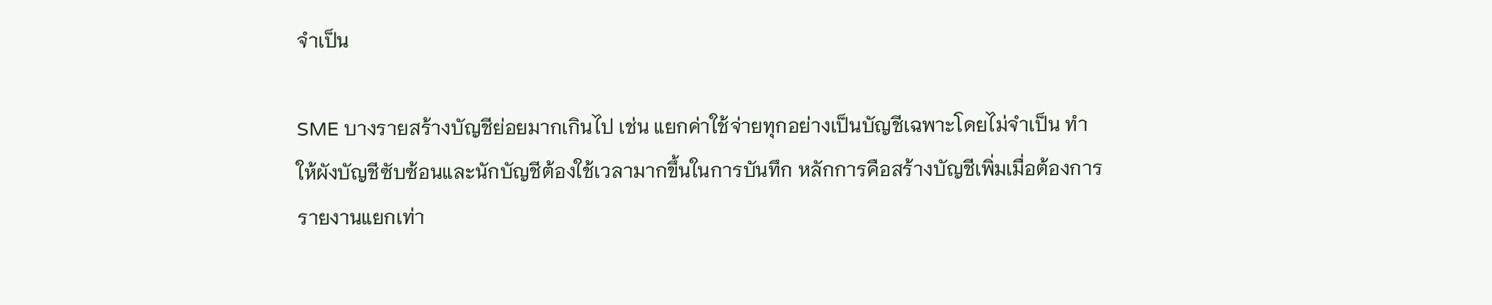จำเป็น

SME บางรายสร้างบัญชีย่อยมากเกินไป เช่น แยกค่าใช้จ่ายทุกอย่างเป็นบัญชีเฉพาะโดยไม่จำเป็น ทำให้ผังบัญชีซับซ้อนและนักบัญชีต้องใช้เวลามากขึ้นในการบันทึก หลักการคือสร้างบัญชีเพิ่มเมื่อต้องการรายงานแยกเท่า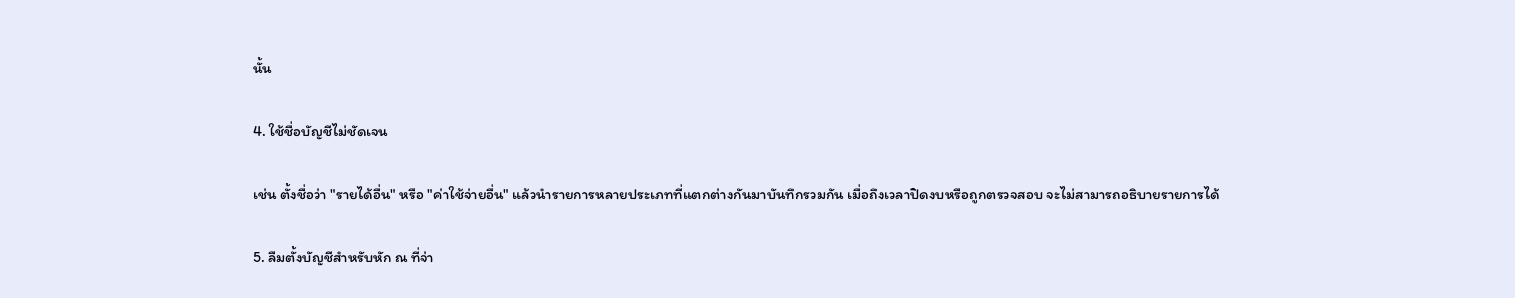นั้น

4. ใช้ชื่อบัญชีไม่ชัดเจน

เช่น ตั้งชื่อว่า "รายได้อื่น" หรือ "ค่าใช้จ่ายอื่น" แล้วนำรายการหลายประเภทที่แตกต่างกันมาบันทึกรวมกัน เมื่อถึงเวลาปิดงบหรือถูกตรวจสอบ จะไม่สามารถอธิบายรายการได้

5. ลืมตั้งบัญชีสำหรับหัก ณ ที่จ่า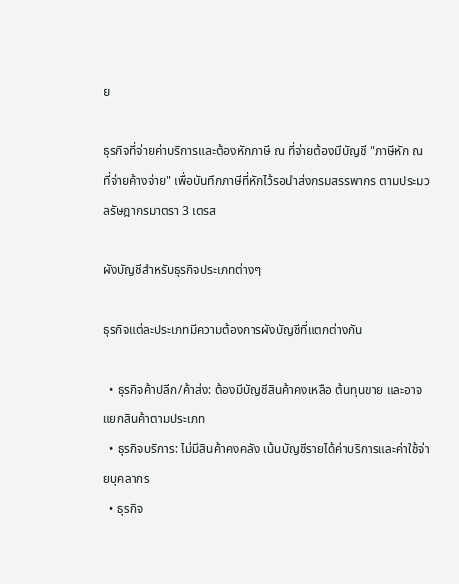ย

ธุรกิจที่จ่ายค่าบริการและต้องหักภาษี ณ ที่จ่ายต้องมีบัญชี "ภาษีหัก ณ ที่จ่ายค้างจ่าย" เพื่อบันทึกภาษีที่หักไว้รอนำส่งกรมสรรพากร ตามประมวลรัษฎากรมาตรา 3 เตรส

ผังบัญชีสำหรับธุรกิจประเภทต่างๆ

ธุรกิจแต่ละประเภทมีความต้องการผังบัญชีที่แตกต่างกัน

  • ธุรกิจค้าปลีก/ค้าส่ง: ต้องมีบัญชีสินค้าคงเหลือ ต้นทุนขาย และอาจแยกสินค้าตามประเภท
  • ธุรกิจบริการ: ไม่มีสินค้าคงคลัง เน้นบัญชีรายได้ค่าบริการและค่าใช้จ่ายบุคลากร
  • ธุรกิจ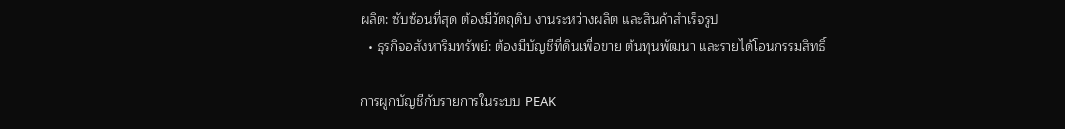ผลิต: ซับซ้อนที่สุด ต้องมีวัตถุดิบ งานระหว่างผลิต และสินค้าสำเร็จรูป
  • ธุรกิจอสังหาริมทรัพย์: ต้องมีบัญชีที่ดินเพื่อขาย ต้นทุนพัฒนา และรายได้โอนกรรมสิทธิ์

การผูกบัญชีกับรายการในระบบ PEAK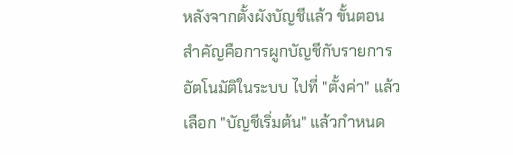หลังจากตั้งผังบัญชีแล้ว ขั้นตอนสำคัญคือการผูกบัญชีกับรายการอัตโนมัติในระบบ ไปที่ "ตั้งค่า" แล้วเลือก "บัญชีเริ่มต้น" แล้วกำหนด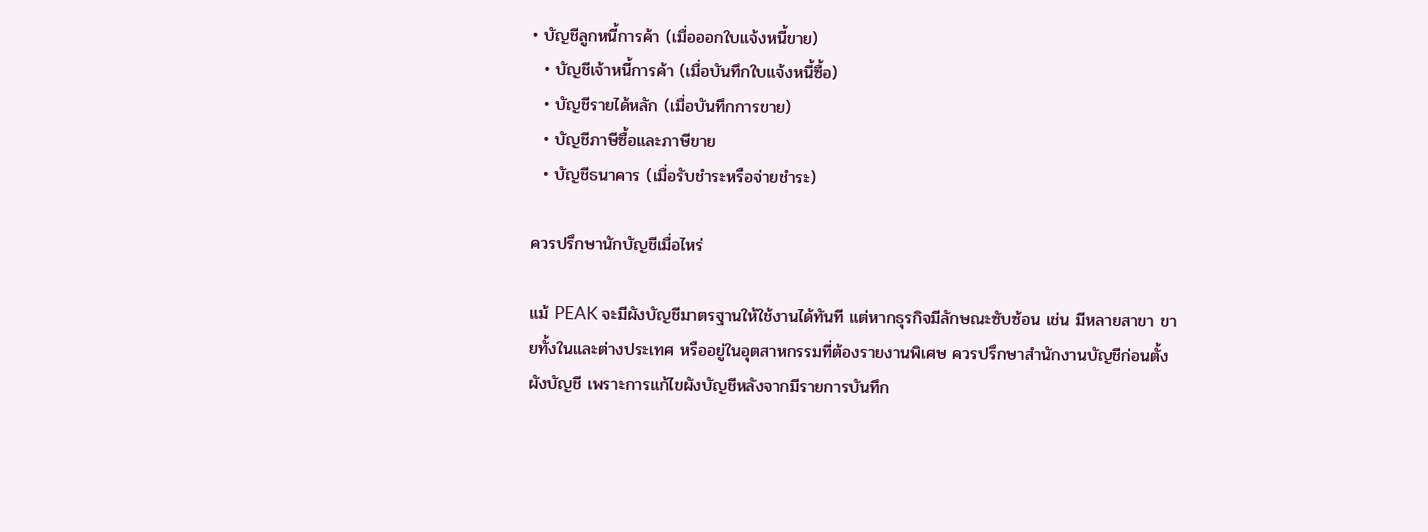• บัญชีลูกหนี้การค้า (เมื่อออกใบแจ้งหนี้ขาย)
  • บัญชีเจ้าหนี้การค้า (เมื่อบันทึกใบแจ้งหนี้ซื้อ)
  • บัญชีรายได้หลัก (เมื่อบันทึกการขาย)
  • บัญชีภาษีซื้อและภาษีขาย
  • บัญชีธนาคาร (เมื่อรับชำระหรือจ่ายชำระ)

ควรปรึกษานักบัญชีเมื่อไหร่

แม้ PEAK จะมีผังบัญชีมาตรฐานให้ใช้งานได้ทันที แต่หากธุรกิจมีลักษณะซับซ้อน เช่น มีหลายสาขา ขายทั้งในและต่างประเทศ หรืออยู่ในอุตสาหกรรมที่ต้องรายงานพิเศษ ควรปรึกษาสำนักงานบัญชีก่อนตั้งผังบัญชี เพราะการแก้ไขผังบัญชีหลังจากมีรายการบันทึก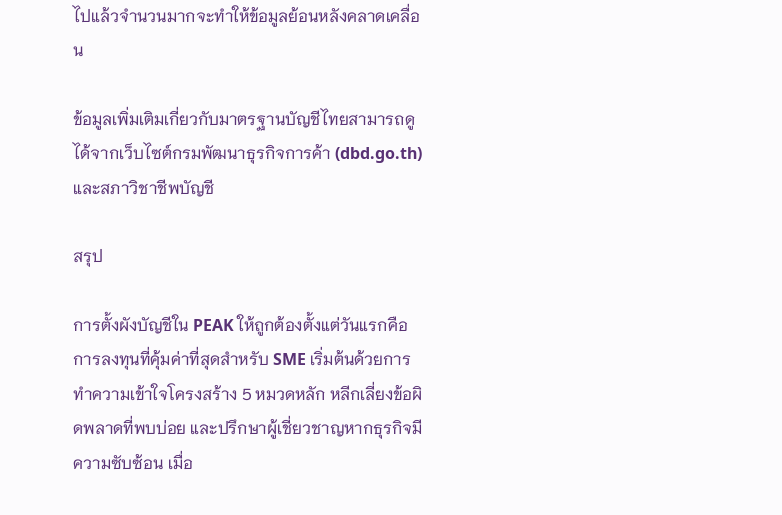ไปแล้วจำนวนมากจะทำให้ข้อมูลย้อนหลังคลาดเคลื่อน

ข้อมูลเพิ่มเติมเกี่ยวกับมาตรฐานบัญชีไทยสามารถดูได้จากเว็บไซต์กรมพัฒนาธุรกิจการค้า (dbd.go.th) และสภาวิชาชีพบัญชี

สรุป

การตั้งผังบัญชีใน PEAK ให้ถูกต้องตั้งแต่วันแรกคือการลงทุนที่คุ้มค่าที่สุดสำหรับ SME เริ่มต้นด้วยการทำความเข้าใจโครงสร้าง 5 หมวดหลัก หลีกเลี่ยงข้อผิดพลาดที่พบบ่อย และปรึกษาผู้เชี่ยวชาญหากธุรกิจมีความซับซ้อน เมื่อ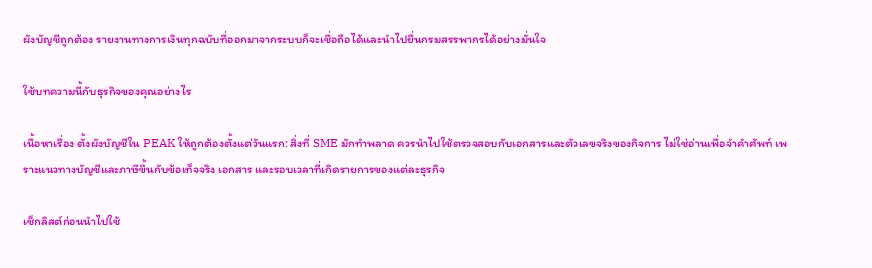ผังบัญชีถูกต้อง รายงานทางการเงินทุกฉบับที่ออกมาจากระบบก็จะเชื่อถือได้และนำไปยื่นกรมสรรพากรได้อย่างมั่นใจ

ใช้บทความนี้กับธุรกิจของคุณอย่างไร

เนื้อหาเรื่อง ตั้งผังบัญชีใน PEAK ให้ถูกต้องตั้งแต่วันแรก: สิ่งที่ SME มักทำพลาด ควรนำไปใช้ตรวจสอบกับเอกสารและตัวเลขจริงของกิจการ ไม่ใช่อ่านเพื่อจำคำศัพท์ เพราะแนวทางบัญชีและภาษีขึ้นกับข้อเท็จจริง เอกสาร และรอบเวลาที่เกิดรายการของแต่ละธุรกิจ

เช็กลิสต์ก่อนนำไปใช้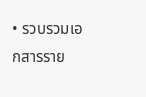• รวบรวมเอกสารราย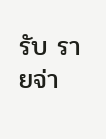รับ รายจ่า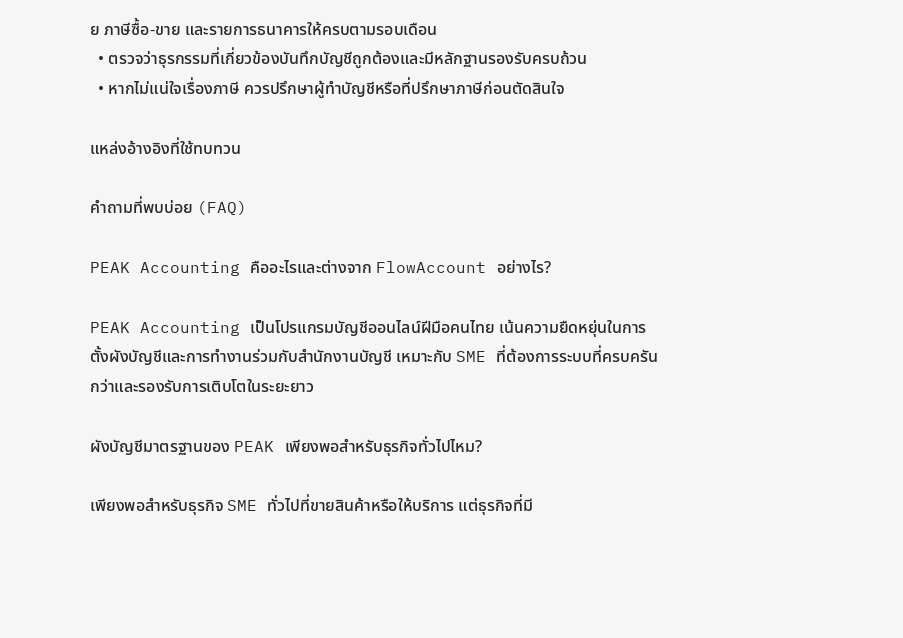ย ภาษีซื้อ-ขาย และรายการธนาคารให้ครบตามรอบเดือน
  • ตรวจว่าธุรกรรมที่เกี่ยวข้องบันทึกบัญชีถูกต้องและมีหลักฐานรองรับครบถ้วน
  • หากไม่แน่ใจเรื่องภาษี ควรปรึกษาผู้ทำบัญชีหรือที่ปรึกษาภาษีก่อนตัดสินใจ

แหล่งอ้างอิงที่ใช้ทบทวน

คำถามที่พบบ่อย (FAQ)

PEAK Accounting คืออะไรและต่างจาก FlowAccount อย่างไร?

PEAK Accounting เป็นโปรแกรมบัญชีออนไลน์ฝีมือคนไทย เน้นความยืดหยุ่นในการตั้งผังบัญชีและการทำงานร่วมกับสำนักงานบัญชี เหมาะกับ SME ที่ต้องการระบบที่ครบครันกว่าและรองรับการเติบโตในระยะยาว

ผังบัญชีมาตรฐานของ PEAK เพียงพอสำหรับธุรกิจทั่วไปไหม?

เพียงพอสำหรับธุรกิจ SME ทั่วไปที่ขายสินค้าหรือให้บริการ แต่ธุรกิจที่มี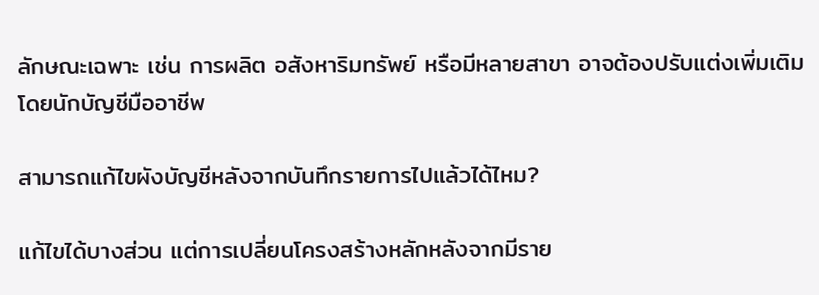ลักษณะเฉพาะ เช่น การผลิต อสังหาริมทรัพย์ หรือมีหลายสาขา อาจต้องปรับแต่งเพิ่มเติมโดยนักบัญชีมืออาชีพ

สามารถแก้ไขผังบัญชีหลังจากบันทึกรายการไปแล้วได้ไหม?

แก้ไขได้บางส่วน แต่การเปลี่ยนโครงสร้างหลักหลังจากมีราย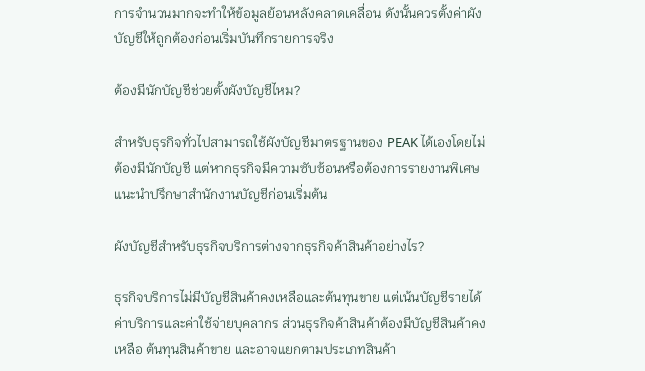การจำนวนมากจะทำให้ข้อมูลย้อนหลังคลาดเคลื่อน ดังนั้นควรตั้งค่าผังบัญชีให้ถูกต้องก่อนเริ่มบันทึกรายการจริง

ต้องมีนักบัญชีช่วยตั้งผังบัญชีไหม?

สำหรับธุรกิจทั่วไปสามารถใช้ผังบัญชีมาตรฐานของ PEAK ได้เองโดยไม่ต้องมีนักบัญชี แต่หากธุรกิจมีความซับซ้อนหรือต้องการรายงานพิเศษ แนะนำปรึกษาสำนักงานบัญชีก่อนเริ่มต้น

ผังบัญชีสำหรับธุรกิจบริการต่างจากธุรกิจค้าสินค้าอย่างไร?

ธุรกิจบริการไม่มีบัญชีสินค้าคงเหลือและต้นทุนขาย แต่เน้นบัญชีรายได้ค่าบริการและค่าใช้จ่ายบุคลากร ส่วนธุรกิจค้าสินค้าต้องมีบัญชีสินค้าคงเหลือ ต้นทุนสินค้าขาย และอาจแยกตามประเภทสินค้า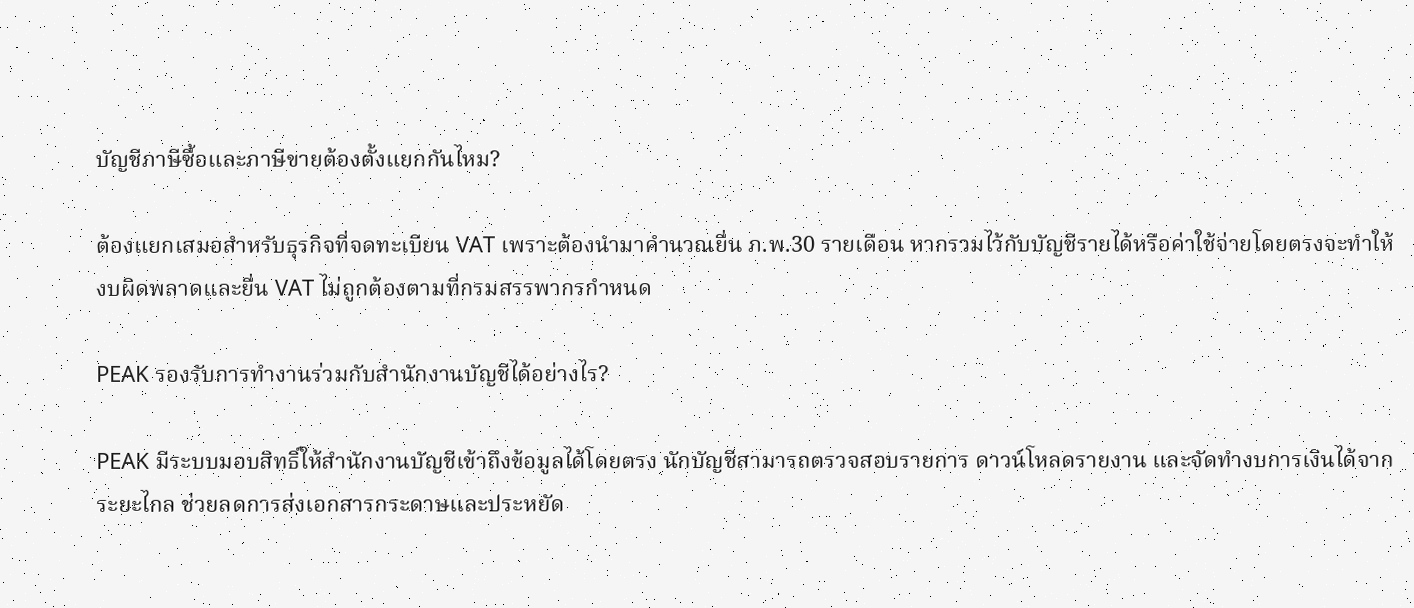บัญชีภาษีซื้อและภาษีขายต้องตั้งแยกกันไหม?

ต้องแยกเสมอสำหรับธุรกิจที่จดทะเบียน VAT เพราะต้องนำมาคำนวณยื่น ภ.พ.30 รายเดือน หากรวมไว้กับบัญชีรายได้หรือค่าใช้จ่ายโดยตรงจะทำให้งบผิดพลาดและยื่น VAT ไม่ถูกต้องตามที่กรมสรรพากรกำหนด

PEAK รองรับการทำงานร่วมกับสำนักงานบัญชีได้อย่างไร?

PEAK มีระบบมอบสิทธิ์ให้สำนักงานบัญชีเข้าถึงข้อมูลได้โดยตรง นักบัญชีสามารถตรวจสอบรายการ ดาวน์โหลดรายงาน และจัดทำงบการเงินได้จากระยะไกล ช่วยลดการส่งเอกสารกระดาษและประหยัด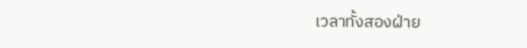เวลาทั้งสองฝ่าย